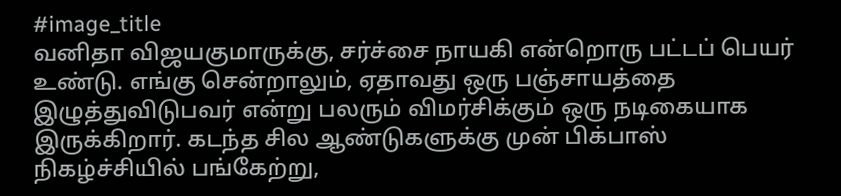#image_title
வனிதா விஜயகுமாருக்கு, சர்ச்சை நாயகி என்றொரு பட்டப் பெயர் உண்டு. எங்கு சென்றாலும், ஏதாவது ஒரு பஞ்சாயத்தை இழுத்துவிடுபவர் என்று பலரும் விமர்சிக்கும் ஒரு நடிகையாக இருக்கிறார். கடந்த சில ஆண்டுகளுக்கு முன் பிக்பாஸ் நிகழ்ச்சியில் பங்கேற்று,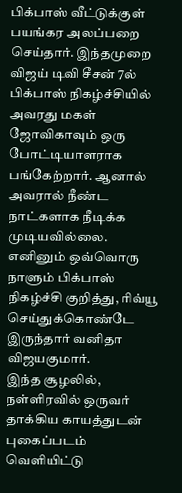பிக்பாஸ் வீட்டுக்குள் பயங்கர அலப்பறை செய்தார். இந்தமுறை விஜய் டிவி சீசன் 7ல் பிக்பாஸ் நிகழ்ச்சியில் அவரது மகள் ஜோவிகாவும் ஒரு போட்டியாளராக பங்கேற்றார். ஆனால் அவரால் நீண்ட நாட்களாக நீடிக்க முடியவில்லை. எனினும் ஒவ்வொரு நாளும் பிக்பாஸ் நிகழ்ச்சி குறித்து, ரிவ்யூ செய்துக்கொண்டே இருந்தார் வனிதா விஜயகுமார்.
இந்த சூழலில், நள்ளிரவில் ஒருவர் தாக்கிய காயத்துடன் புகைப்படம் வெளியிட்டு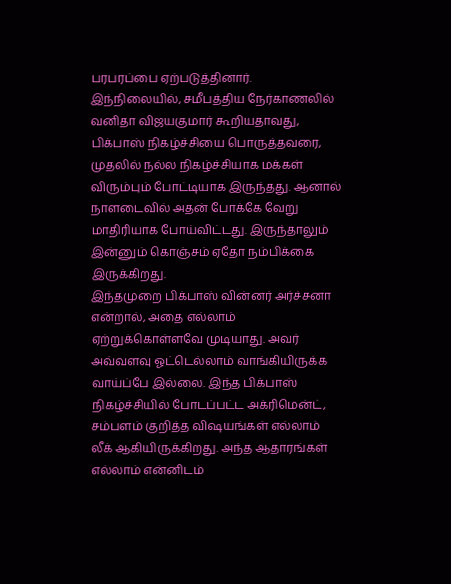பரபரப்பை ஏற்படுத்தினார். இந்நிலையில், சமீபத்திய நேர்காணலில் வனிதா விஜயகுமார் கூறியதாவது, பிக்பாஸ் நிகழ்ச்சியை பொருத்தவரை, முதலில் நல்ல நிகழ்ச்சியாக மக்கள் விரும்பும் போட்டியாக இருந்தது. ஆனால் நாளடைவில் அதன் போக்கே வேறு மாதிரியாக போய்விட்டது. இருந்தாலும் இன்னும் கொஞ்சம் ஏதோ நம்பிக்கை இருக்கிறது.
இந்தமுறை பிக்பாஸ் வின்னர் அர்ச்சனா என்றால், அதை எல்லாம் ஏற்றுக்கொள்ளவே முடியாது. அவர் அவ்வளவு ஓட்டெல்லாம் வாங்கியிருக்க வாய்ப்பே இல்லை. இந்த பிக்பாஸ் நிகழ்ச்சியில் போடப்பட்ட அக்ரிமென்ட், சம்பளம் குறித்த விஷயங்கள் எல்லாம் லீக் ஆகியிருக்கிறது. அந்த ஆதாரங்கள் எல்லாம் என்னிடம்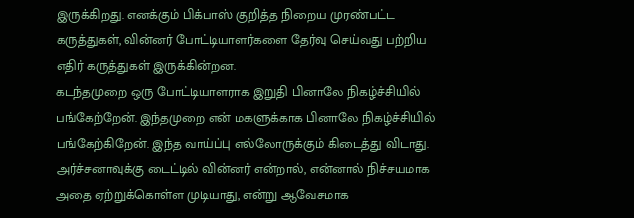இருக்கிறது. எனக்கும் பிக்பாஸ் குறித்த நிறைய முரண்பட்ட கருத்துகள், வின்னர் போட்டியாளர்களை தேர்வு செய்வது பற்றிய எதிர் கருத்துகள் இருக்கின்றன.
கடந்தமுறை ஒரு போட்டியாளராக இறுதி பினாலே நிகழ்ச்சியில் பங்கேற்றேன். இந்தமுறை என் மகளுக்காக பினாலே நிகழ்ச்சியில் பங்கேற்கிறேன். இந்த வாய்ப்பு எல்லோருக்கும் கிடைத்து விடாது. அர்ச்சனாவுக்கு டைட்டில் வின்னர் என்றால், என்னால் நிச்சயமாக அதை ஏற்றுக்கொள்ள முடியாது, என்று ஆவேசமாக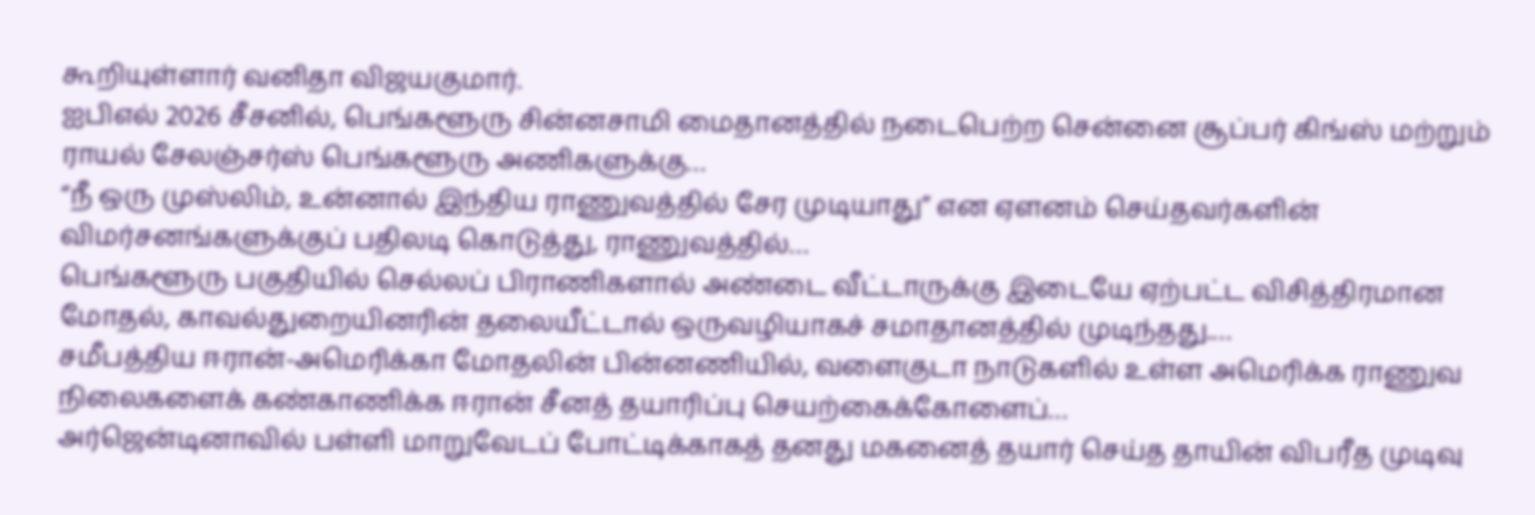கூறியுள்ளார் வனிதா விஜயகுமார்.
ஐபிஎல் 2026 சீசனில், பெங்களூரு சின்னசாமி மைதானத்தில் நடைபெற்ற சென்னை சூப்பர் கிங்ஸ் மற்றும் ராயல் சேலஞ்சர்ஸ் பெங்களூரு அணிகளுக்கு…
“நீ ஒரு முஸ்லிம், உன்னால் இந்திய ராணுவத்தில் சேர முடியாது” என ஏளனம் செய்தவர்களின் விமர்சனங்களுக்குப் பதிலடி கொடுத்து, ராணுவத்தில்…
பெங்களூரு பகுதியில் செல்லப் பிராணிகளால் அண்டை வீட்டாருக்கு இடையே ஏற்பட்ட விசித்திரமான மோதல், காவல்துறையினரின் தலையீட்டால் ஒருவழியாகச் சமாதானத்தில் முடிந்தது.…
சமீபத்திய ஈரான்-அமெரிக்கா மோதலின் பின்னணியில், வளைகுடா நாடுகளில் உள்ள அமெரிக்க ராணுவ நிலைகளைக் கண்காணிக்க ஈரான் சீனத் தயாரிப்பு செயற்கைக்கோளைப்…
அர்ஜென்டினாவில் பள்ளி மாறுவேடப் போட்டிக்காகத் தனது மகனைத் தயார் செய்த தாயின் விபரீத முடிவு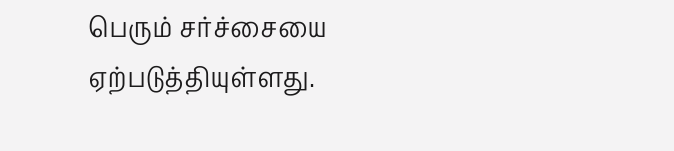பெரும் சர்ச்சையை ஏற்படுத்தியுள்ளது.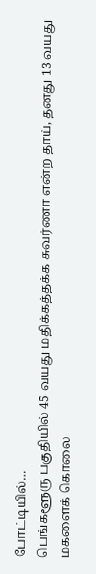போட்டியில்…
பெங்களூரு பகுதியில் 45 வயது மதிக்கத்தக்க சுவர்ணா என்ற தாய், தனது 13 வயது மகளைக் கொலை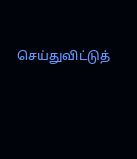செய்துவிட்டுத்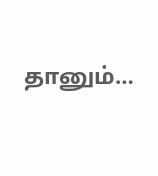தானும்…